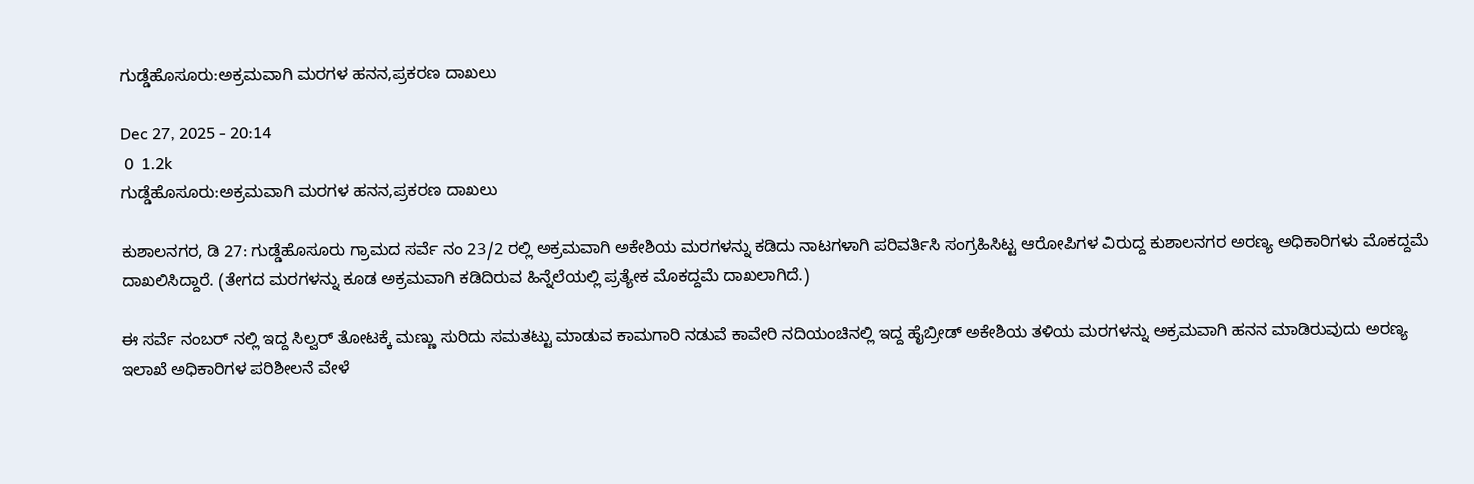ಗುಡ್ಡೆಹೊಸೂರು:ಅಕ್ರಮವಾಗಿ ಮರಗಳ ಹನನ,ಪ್ರಕರಣ ದಾಖಲು

Dec 27, 2025 - 20:14
 0  1.2k
ಗುಡ್ಡೆಹೊಸೂರು:ಅಕ್ರಮವಾಗಿ ಮರಗಳ ಹನನ,ಪ್ರಕರಣ ದಾಖಲು

ಕುಶಾಲನಗರ, ಡಿ 27: ಗುಡ್ಡೆಹೊಸೂರು ಗ್ರಾಮದ ಸರ್ವೆ ನಂ 23/2 ರಲ್ಲಿ ಅಕ್ರಮವಾಗಿ ಅಕೇಶಿಯ ಮರಗಳನ್ನು ಕಡಿದು ನಾಟಗಳಾಗಿ ಪರಿವರ್ತಿಸಿ ಸಂಗ್ರಹಿಸಿಟ್ಟ ಆರೋಪಿಗಳ ವಿರುದ್ದ ಕುಶಾಲನಗರ ಅರಣ್ಯ ಅಧಿಕಾರಿಗಳು ಮೊಕದ್ದಮೆ ದಾಖಲಿಸಿದ್ದಾರೆ. (ತೇಗದ ಮರಗಳನ್ನು‌ ಕೂಡ ಅಕ್ರಮವಾಗಿ ಕಡಿದಿರುವ ಹಿನ್ನೆಲೆಯಲ್ಲಿ ಪ್ರತ್ಯೇಕ ಮೊಕದ್ದಮೆ ದಾಖಲಾಗಿದೆ.)

ಈ ಸರ್ವೆ ನಂಬರ್ ನಲ್ಲಿ ಇದ್ದ ಸಿಲ್ವರ್ ತೋಟಕ್ಕೆ‌ ಮಣ್ಣು ಸುರಿದು ಸಮತಟ್ಟು ಮಾಡುವ ಕಾಮಗಾರಿ‌ ನಡುವೆ ಕಾವೇರಿ ನದಿಯಂಚಿನಲ್ಲಿ ಇದ್ದ ಹೈಬ್ರೀಡ್ ಅಕೇಶಿಯ ತಳಿಯ ಮರಗಳನ್ನು ಅಕ್ರಮವಾಗಿ ಹನನ ಮಾಡಿರುವುದು ಅರಣ್ಯ ಇಲಾಖೆ ಅಧಿಕಾರಿಗಳ ಪರಿಶೀಲನೆ ವೇಳೆ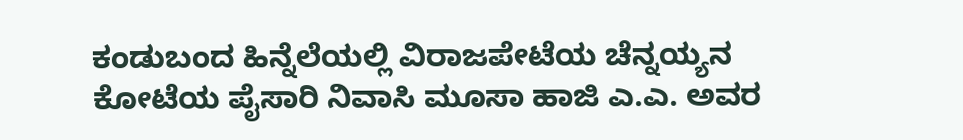ಕಂಡುಬಂದ ಹಿನ್ನೆಲೆಯಲ್ಲಿ ವಿರಾಜಪೇಟೆಯ ಚೆನ್ನಯ್ಯನ ಕೋಟೆಯ ಪೈಸಾರಿ ನಿವಾಸಿ ಮೂಸಾ ಹಾಜಿ ಎ.ಎ. ಅವರ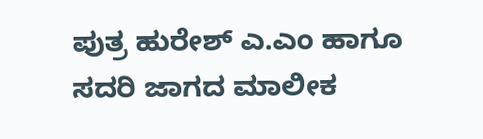ಪುತ್ರ ಹುರೇಶ್ ಎ.ಎಂ ಹಾಗೂ ಸದರಿ ಜಾಗದ ಮಾಲೀಕ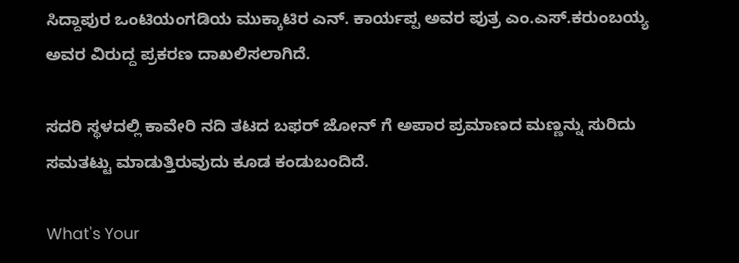ಸಿದ್ದಾಪುರ ಒಂಟಿಯಂಗಡಿಯ ಮುಕ್ಕಾಟಿರ ಎನ್. ಕಾರ್ಯಪ್ಪ ಅವರ ಪುತ್ರ ಎಂ.ಎಸ್.ಕರುಂಬಯ್ಯ ಅವರ ವಿರುದ್ದ ಪ್ರಕರಣ ದಾಖಲಿಸಲಾಗಿದೆ.

ಸದರಿ ಸ್ಥಳದಲ್ಲಿ ಕಾವೇರಿ ನದಿ ತಟದ ಬಫರ್ ಜೋನ್ ಗೆ ಅಪಾರ ಪ್ರಮಾಣದ ಮಣ್ಣನ್ನು ಸುರಿದು ಸಮತಟ್ಟು ಮಾಡುತ್ತಿರುವುದು ಕೂಡ ಕಂಡುಬಂದಿದೆ.

What's Your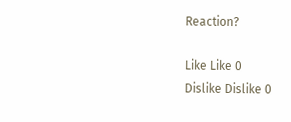Reaction?

Like Like 0
Dislike Dislike 0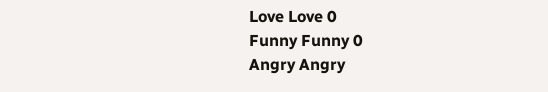Love Love 0
Funny Funny 0
Angry Angry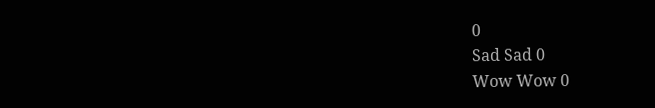0
Sad Sad 0
Wow Wow 0